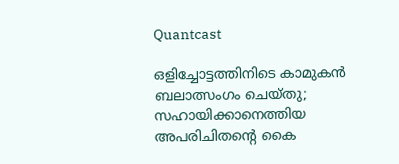Quantcast

ഒളിച്ചോട്ടത്തിനിടെ കാമുകൻ ബലാത്സംഗം ചെയ്തു; സഹായിക്കാനെത്തിയ അപരിചിതന്‍റെ കൈ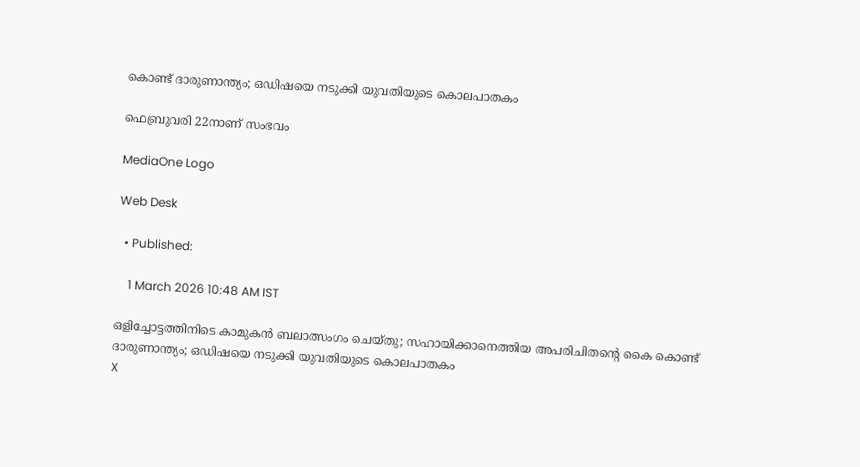കൊണ്ട് ദാരുണാന്ത്യം; ഒഡിഷയെ നടുക്കി യുവതിയുടെ കൊലപാതകം

ഫെബ്രുവരി 22നാണ് സംഭവം

MediaOne Logo

Web Desk

  • Published:

    1 March 2026 10:48 AM IST

ഒളിച്ചോട്ടത്തിനിടെ കാമുകൻ ബലാത്സംഗം ചെയ്തു; സഹായിക്കാനെത്തിയ അപരിചിതന്‍റെ കൈ കൊണ്ട് ദാരുണാന്ത്യം; ഒഡിഷയെ നടുക്കി യുവതിയുടെ കൊലപാതകം
X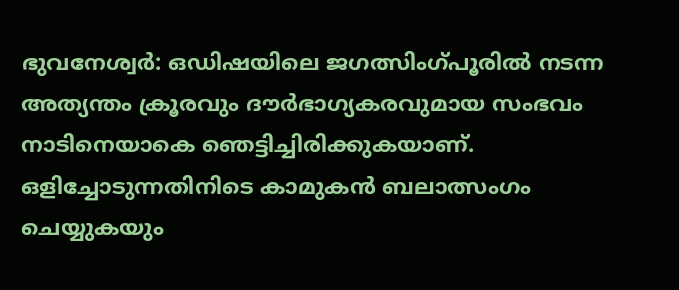ഭുവനേശ്വര്‍: ഒഡിഷയിലെ ജഗത്സിംഗ്പൂരിൽ നടന്ന അത്യന്തം ക്രൂരവും ദൗർഭാഗ്യകരവുമായ സംഭവം നാടിനെയാകെ ഞെട്ടിച്ചിരിക്കുകയാണ്. ഒളിച്ചോടുന്നതിനിടെ കാമുകൻ ബലാത്സംഗം ചെയ്യുകയും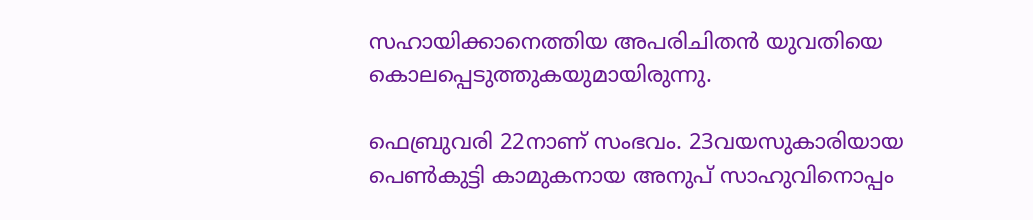സഹായിക്കാനെത്തിയ അപരിചിതൻ യുവതിയെ കൊലപ്പെടുത്തുകയുമായിരുന്നു.

ഫെബ്രുവരി 22നാണ് സംഭവം. 23വയസുകാരിയായ പെൺകുട്ടി കാമുകനായ അനുപ് സാഹുവിനൊപ്പം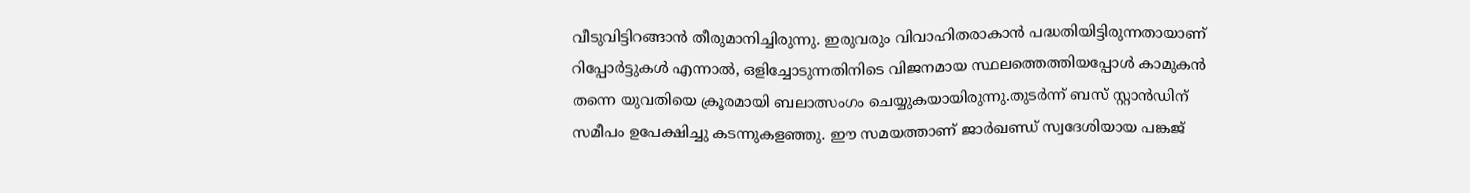വീടുവിട്ടിറങ്ങാൻ തീരുമാനിച്ചിരുന്നു. ഇരുവരും വിവാഹിതരാകാൻ പദ്ധതിയിട്ടിരുന്നതായാണ് റിപ്പോർട്ടുകൾ എന്നാൽ, ഒളിച്ചോടുന്നതിനിടെ വിജനമായ സ്ഥലത്തെത്തിയപ്പോൾ കാമുകൻ തന്നെ യുവതിയെ ക്രൂരമായി ബലാത്സംഗം ചെയ്യുകയായിരുന്നു.തുടര്‍ന്ന് ബസ് സ്റ്റാൻഡിന് സമീപം ഉപേക്ഷിച്ചു കടന്നുകളഞ്ഞു. ഈ സമയത്താണ് ജാർഖണ്ഡ് സ്വദേശിയായ പങ്കജ്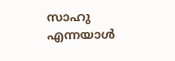സാഹു എന്നയാൾ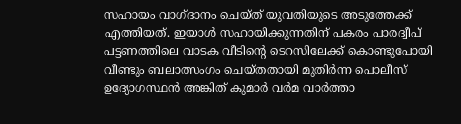സഹായം വാഗ്ദാനം ചെയ്ത് യുവതിയുടെ അടുത്തേക്ക് എത്തിയത്. ഇയാൾ സഹായിക്കുന്നതിന് പകരം പാരദ്വീപ് പട്ടണത്തിലെ വാടക വീടിന്‍റെ ടെറസിലേക്ക് കൊണ്ടുപോയി വീണ്ടും ബലാത്സംഗം ചെയ്തതായി മുതിർന്ന പൊലീസ് ഉദ്യോഗസ്ഥൻ അങ്കിത് കുമാർ വർമ വാർത്താ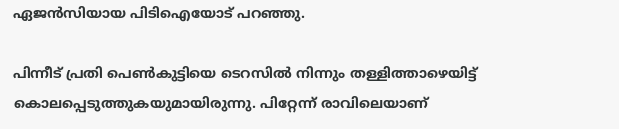ഏജൻസിയായ പിടിഐയോട് പറഞ്ഞു.

പിന്നീട് പ്രതി പെൺകുട്ടിയെ ടെറസിൽ നിന്നും തള്ളിത്താഴെയിട്ട് കൊലപ്പെടുത്തുകയുമായിരുന്നു. പിറ്റേന്ന് രാവിലെയാണ്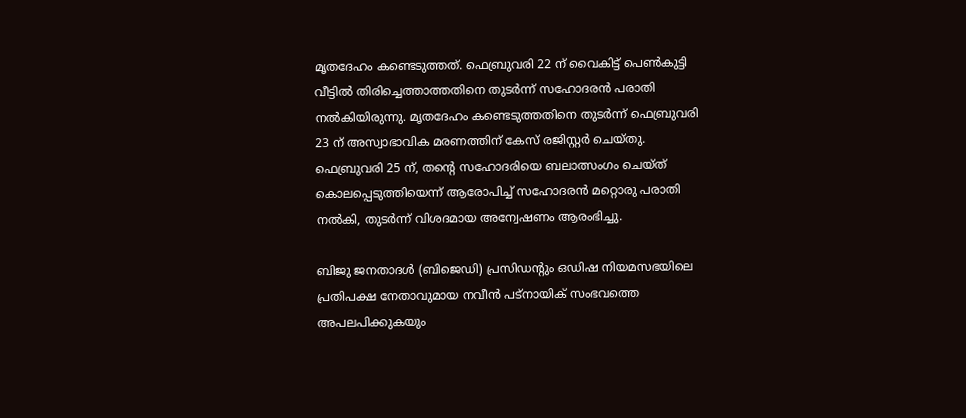മൃതദേഹം കണ്ടെടുത്തത്. ഫെബ്രുവരി 22 ന് വൈകിട്ട് പെൺകുട്ടി വീട്ടിൽ തിരിച്ചെത്താത്തതിനെ തുടർന്ന് സഹോദരൻ പരാതി നൽകിയിരുന്നു. മൃതദേഹം കണ്ടെടുത്തതിനെ തുടർന്ന് ഫെബ്രുവരി 23 ന് അസ്വാഭാവിക മരണത്തിന് കേസ് രജിസ്റ്റർ ചെയ്തു. ഫെബ്രുവരി 25 ന്, തന്റെ സഹോദരിയെ ബലാത്സംഗം ചെയ്ത് കൊലപ്പെടുത്തിയെന്ന് ആരോപിച്ച് സഹോദരൻ മറ്റൊരു പരാതി നൽകി, തുടർന്ന് വിശദമായ അന്വേഷണം ആരംഭിച്ചു.

ബിജു ജനതാദൾ (ബിജെഡി) പ്രസിഡന്റും ഒഡിഷ നിയമസഭയിലെ പ്രതിപക്ഷ നേതാവുമായ നവീൻ പട്നായിക് സംഭവത്തെ അപലപിക്കുകയും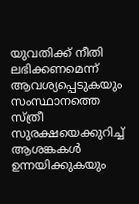യുവതിക്ക് നീതി ലഭിക്കണമെന്ന് ആവശ്യപ്പെടുകയും സംസ്ഥാനത്തെ സ്ത്രീ സുരക്ഷയെക്കുറിച്ച് ആശങ്കകൾ ഉന്നയിക്കുകയും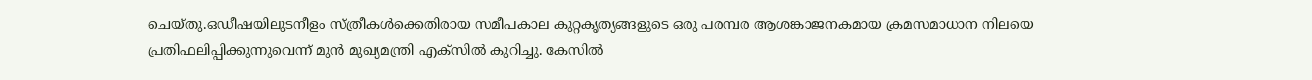ചെയ്തു.ഒഡീഷയിലുടനീളം സ്ത്രീകൾക്കെതിരായ സമീപകാല കുറ്റകൃത്യങ്ങളുടെ ഒരു പരമ്പര ആശങ്കാജനകമായ ക്രമസമാധാന നിലയെ പ്രതിഫലിപ്പിക്കുന്നുവെന്ന് മുൻ മുഖ്യമന്ത്രി എക്‌സിൽ കുറിച്ചു. കേസിൽ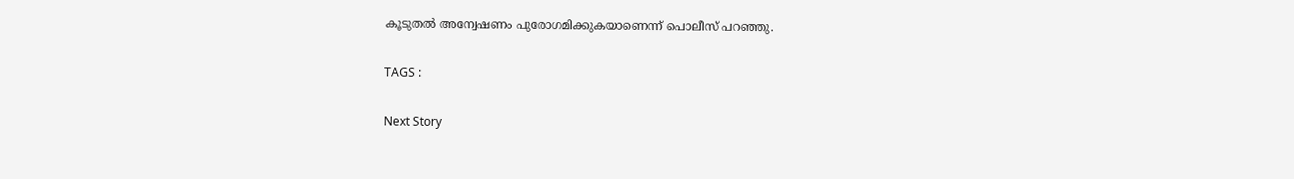കൂടുതൽ അന്വേഷണം പുരോഗമിക്കുകയാണെന്ന് പൊലീസ് പറഞ്ഞു.

TAGS :

Next Story